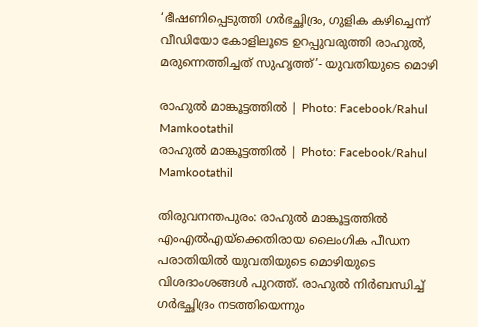‘ഭീഷണിപ്പെടുത്തി ഗർഭച്ഛിദ്രം, ഗുളിക കഴിച്ചെന്ന് വീഡിയോ കോളിലൂടെ ഉറപ്പുവരുത്തി രാഹുൽ, മരുന്നെത്തിച്ചത് സുഹൃത്ത്’- യുവതിയുടെ മൊഴി

രാഹുൽ മാങ്കൂട്ടത്തിൽ | Photo: Facebook/Rahul Mamkootathil
രാഹുൽ മാങ്കൂട്ടത്തിൽ | Photo: Facebook/Rahul Mamkootathil

തിരുവനന്തപുരം: രാഹുൽ മാങ്കൂട്ടത്തിൽ എംഎൽഎയ്‌ക്കെതിരായ ലൈംഗിക പീഡന പരാതിയിൽ യുവതിയുടെ മൊഴിയുടെ വിശദാംശങ്ങൾ പുറത്ത്. രാഹുൽ നിർബന്ധിച്ച് ഗർഭച്ഛിദ്രം നടത്തിയെന്നും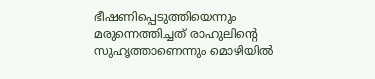ഭീഷണിപ്പെടുത്തിയെന്നും മരുന്നെത്തിച്ചത് രാഹുലിന്റെ സുഹൃത്താണെന്നും മൊഴിയിൽ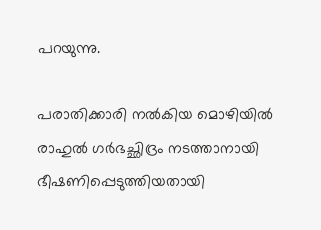പറയുന്നു.

പരാതിക്കാരി നൽകിയ മൊഴിയിൽ രാഹുൽ ഗർഭച്ഛിദ്രം നടത്താനായി ഭീഷണിപ്പെടുത്തിയതായി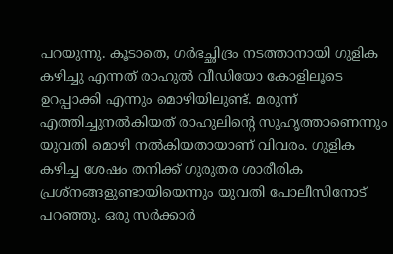പറയുന്നു. കൂടാതെ, ഗർഭച്ഛിദ്രം നടത്താനായി ഗുളിക കഴിച്ചു എന്നത് രാഹുൽ വീഡിയോ കോളിലൂടെ ഉറപ്പാക്കി എന്നും മൊഴിയിലുണ്ട്. മരുന്ന് എത്തിച്ചുനൽകിയത് രാഹുലിന്റെ സുഹൃത്താണെന്നും യുവതി മൊഴി നൽകിയതായാണ് വിവരം. ഗുളിക കഴിച്ച ശേഷം തനിക്ക് ഗുരുതര ശാരീരിക പ്രശ്‌നങ്ങളുണ്ടായിയെന്നും യുവതി പോലീസിനോട് പറഞ്ഞു. ഒരു സർക്കാർ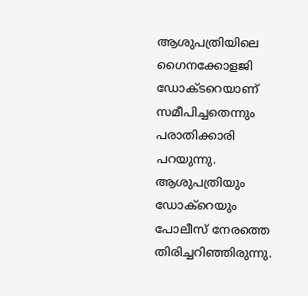ആശുപത്രിയിലെ ഗൈനക്കോളജി ഡോക്‌ടറെയാണ് സമീപിച്ചതെന്നും പരാതിക്കാരി പറയുന്നു. ആശുപത്രിയും ഡോക്റെയും പോലീസ് നേരത്തെ തിരിച്ചറിഞ്ഞിരുന്നു.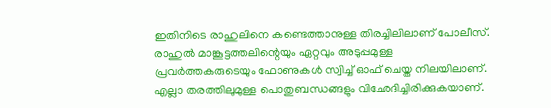ഇതിനിടെ രാഹുലിനെ കണ്ടെത്താനുള്ള തിരച്ചിലിലാണ് പോലീസ്. രാഹുൽ മാങ്കൂട്ടത്തലിന്റെയും ഏറ്റവും അടുപ്പമുള്ള പ്രവർത്തകരുടെയും ഫോണുകൾ സ്വിച്ച് ഓഫ് ചെയ്ത നിലയിലാണ്. എല്ലാ തരത്തിലുമുള്ള പൊതുബന്ധങ്ങളും വിഛേദിച്ചിരിക്കുകയാണ്.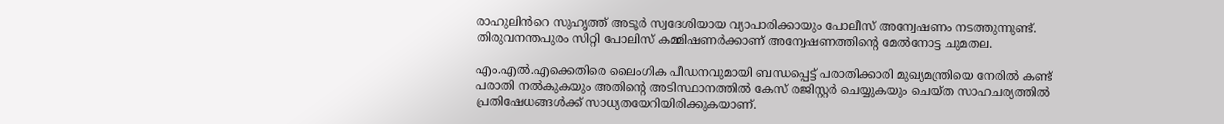രാഹുലിൻറെ സുഹൃത്ത് അടൂർ സ്വദേശിയായ വ്യാപാരിക്കായും പോലീസ് അന്വേഷണം നടത്തുന്നുണ്ട്. തിരുവനന്തപുരം സിറ്റി പോലിസ് കമ്മിഷണർക്കാണ് അന്വേഷണത്തിന്റെ മേൽനോട്ട ചുമതല.

എം.എൽ.എക്കെതിരെ ലൈംഗിക പീഡനവുമായി ബന്ധപ്പെട്ട് പരാതിക്കാരി മുഖ്യമന്ത്രിയെ നേരിൽ കണ്ട് പരാതി നൽകുകയും അതിൻ്റെ അടിസ്ഥാനത്തിൽ കേസ് രജിസ്റ്റർ ചെയ്യുകയും ചെയ്ത സാഹചര്യത്തിൽ പ്രതിഷേധങ്ങൾക്ക് സാധ്യതയേറിയിരിക്കുകയാണ്.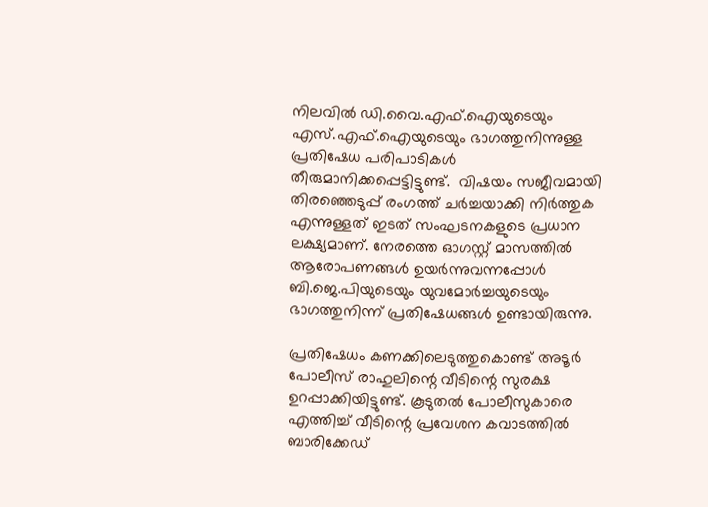നിലവിൽ ഡി.വൈ.എഫ്.ഐയുടെയും എസ്.എഫ്.ഐയുടെയും ഭാഗത്തുനിന്നുള്ള പ്രതിഷേധ പരിപാടികൾ തീരുമാനിക്കപ്പെട്ടിട്ടുണ്ട്.  വിഷയം സജീവമായി തിരഞ്ഞെടുപ്പ് രംഗത്ത് ചർച്ചയാക്കി നിർത്തുക എന്നുള്ളത് ഇടത് സംഘടനകളുടെ പ്രധാന ലക്ഷ്യമാണ്. നേരത്തെ ഓഗസ്റ്റ് മാസത്തിൽ ആരോപണങ്ങൾ ഉയർന്നുവന്നപ്പോൾ ബി.ജെ.പിയുടെയും യുവമോർച്ചയുടെയും ഭാഗത്തുനിന്ന് പ്രതിഷേധങ്ങൾ ഉണ്ടായിരുന്നു.

പ്രതിഷേധം കണക്കിലെടുത്തുകൊണ്ട് അടൂർ പോലീസ് രാഹുലിന്റെ വീടിന്റെ സുരക്ഷ ഉറപ്പാക്കിയിട്ടുണ്ട്. കൂടുതൽ പോലീസുകാരെ എത്തിച്ച് വീടിന്റെ പ്രവേശന കവാടത്തിൽ ബാരിക്കേഡ്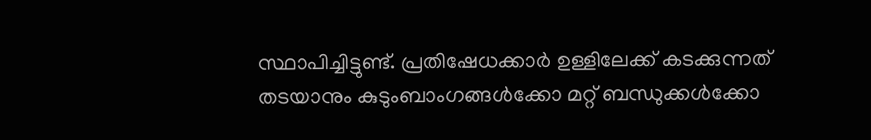സ്ഥാപിച്ചിട്ടുണ്ട്. പ്രതിഷേധക്കാർ ഉള്ളിലേക്ക് കടക്കുന്നത് തടയാനും കുടുംബാംഗങ്ങൾക്കോ മറ്റ് ബന്ധുക്കൾക്കോ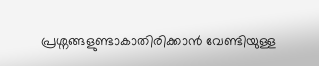പ്രശ്നങ്ങളുണ്ടാകാതിരിക്കാൻ വേണ്ടിയുള്ള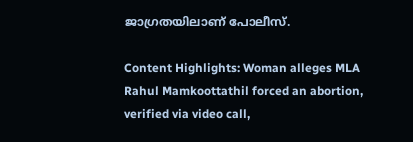ജാഗ്രതയിലാണ് പോലീസ്.

Content Highlights: Woman alleges MLA Rahul Mamkoottathil forced an abortion, verified via video call,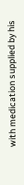with medication supplied by his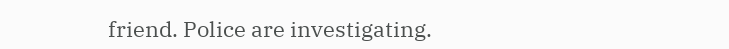friend. Police are investigating.